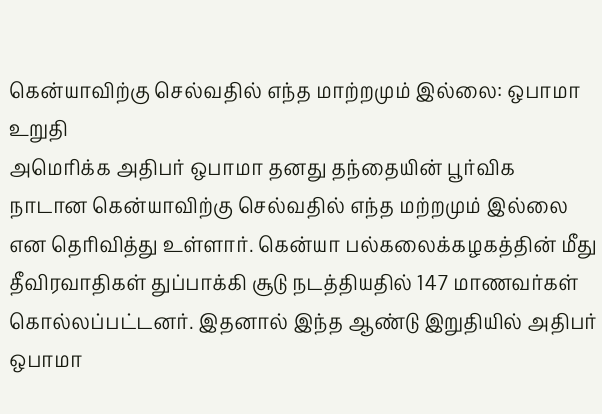கென்யாவிற்கு செல்வதில் எந்த மாற்றமும் இல்லை: ஒபாமா உறுதி
அமெரிக்க அதிபர் ஒபாமா தனது தந்தையின் பூர்விக நாடான கென்யாவிற்கு செல்வதில் எந்த மற்றமும் இல்லை என தெரிவித்து உள்ளார். கென்யா பல்கலைக்கழகத்தின் மீது தீவிரவாதிகள் துப்பாக்கி சூடு நடத்தியதில் 147 மாணவர்கள் கொல்லப்பட்டனர். இதனால் இந்த ஆண்டு இறுதியில் அதிபர் ஒபாமா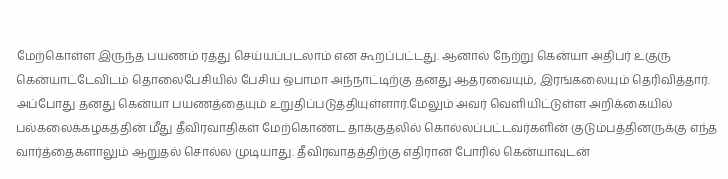மேற்கொள்ள இருந்த பயணம் ரத்து செய்யப்படலாம் என கூறப்பட்டது. ஆனால் நேற்று கென்யா அதிபர் உகுரு கென்யாட்டேவிடம் தொலைபேசியில் பேசிய ஒபாமா அந்நாட்டிற்கு தனது ஆதரவையும், இரங்கலையும் தெரிவித்தார். அப்போது தனது கென்யா பயணத்தையும் உறுதிப்படுத்தியுள்ளார்.மேலும் அவர் வெளியிட்டுள்ள அறிக்கையில் பல்கலைக்கழகத்தின் மீது தீவிரவாதிகள் மேற்கொண்ட தாக்குதலில் கொல்லப்பட்டவர்களின் குடும்பத்தினருக்கு எந்த வார்த்தைகளாலும் ஆறுதல் சொல்ல முடியாது. தீவிரவாதத்திற்கு எதிரான போரில் கென்யாவுடன்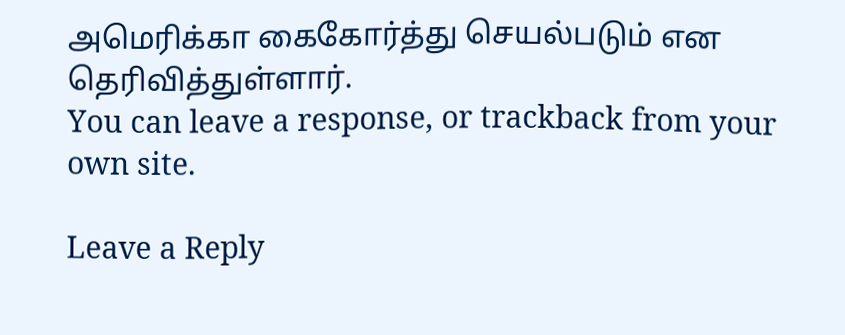அமெரிக்கா கைகோர்த்து செயல்படும் என தெரிவித்துள்ளார்.
You can leave a response, or trackback from your own site.

Leave a Reply